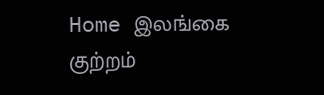Home இலங்கை குற்றம்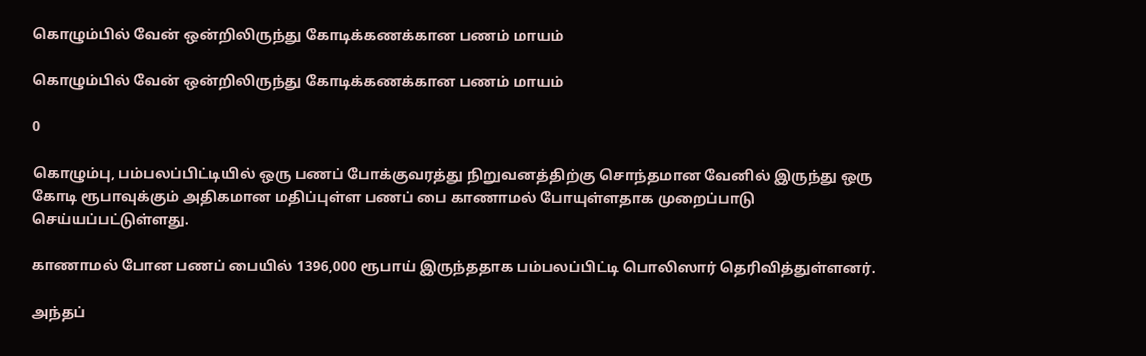கொழும்பில் வேன் ஒன்றிலிருந்து கோடிக்கணக்கான பணம் மாயம்

கொழும்பில் வேன் ஒன்றிலிருந்து கோடிக்கணக்கான பணம் மாயம்

0

கொழும்பு, பம்பலப்பிட்டியில் ஒரு பணப் போக்குவரத்து நிறுவனத்திற்கு சொந்தமான வேனில் இருந்து ஒரு கோடி ரூபாவுக்கும் அதிகமான மதிப்புள்ள பணப் பை காணாமல் போயுள்ளதாக முறைப்பாடு செய்யப்பட்டுள்ளது.

காணாமல் போன பணப் பையில் 1396,000 ரூபாய் இருந்ததாக பம்பலப்பிட்டி பொலிஸார் தெரிவித்துள்ளனர்.

அந்தப்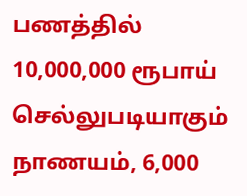பணத்தில் 10,000,000 ரூபாய் செல்லுபடியாகும் நாணயம், 6,000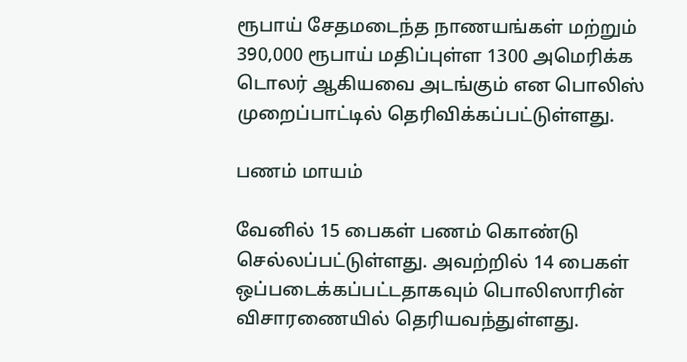ரூபாய் சேதமடைந்த நாணயங்கள் மற்றும் 390,000 ரூபாய் மதிப்புள்ள 1300 அமெரிக்க டொலர் ஆகியவை அடங்கும் என பொலிஸ் முறைப்பாட்டில் தெரிவிக்கப்பட்டுள்ளது.

பணம் மாயம்

வேனில் 15 பைகள் பணம் கொண்டு செல்லப்பட்டுள்ளது. அவற்றில் 14 பைகள் ஒப்படைக்கப்பட்டதாகவும் பொலிஸாரின் விசாரணையில் தெரியவந்துள்ளது.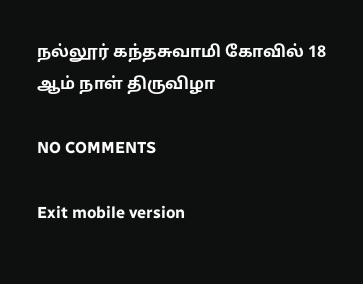நல்லூர் கந்தசுவாமி கோவில் 18 ஆம் நாள் திருவிழா

NO COMMENTS

Exit mobile version